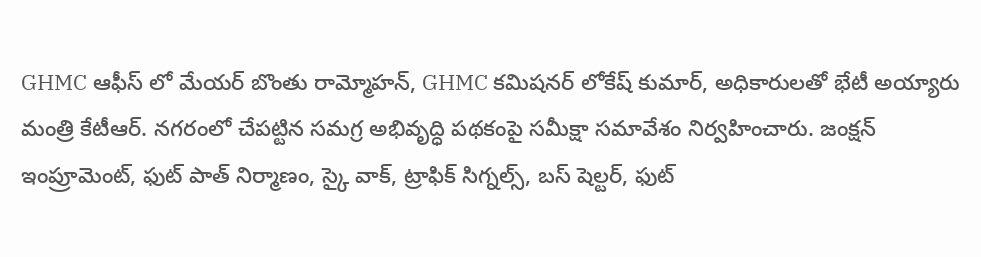GHMC ఆఫీస్ లో మేయర్ బొంతు రామ్మోహన్, GHMC కమిషనర్ లోకేష్ కుమార్, అధికారులతో భేటీ అయ్యారు మంత్రి కేటీఆర్. నగరంలో చేపట్టిన సమగ్ర అభివృద్ధి పథకంపై సమీక్షా సమావేశం నిర్వహించారు. జంక్షన్ ఇంప్రూమెంట్, ఫుట్ పాత్ నిర్మాణం, స్కై వాక్, ట్రాఫిక్ సిగ్నల్స్, బస్ షెల్టర్, ఫుట్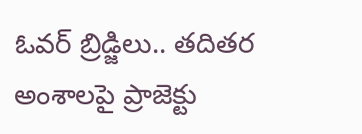ఓవర్ బ్రిడ్జిలు.. తదితర అంశాలపై ప్రాజెక్టు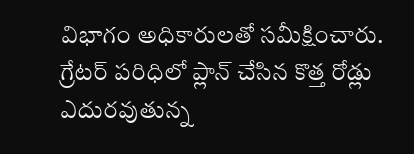విభాగం అధికారులతో సమీక్షించారు. గ్రేటర్ పరిధిలో ప్లాన్ చేసిన కొత్త రోడ్లు ఎదురవుతున్న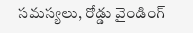సమస్యలు, రోడ్డు వైండింగ్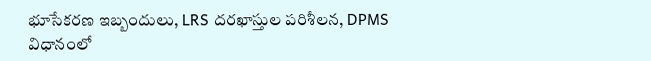భూసేకరణ ఇబ్బందులు, LRS దరఖాస్తుల పరిశీలన, DPMS విధానంలో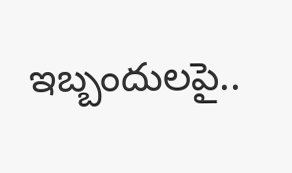ఇబ్బందులపై..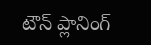టౌన్ ప్లానింగ్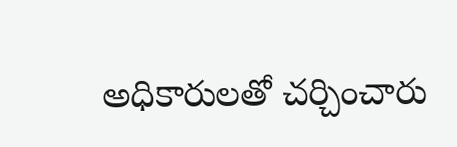అధికారులతో చర్చించారు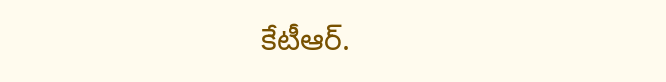కేటీఆర్.